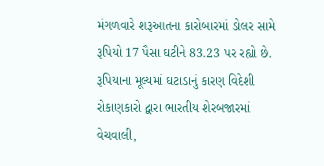મંગળવારે શરૂઆતના કારોબારમાં ડોલર સામે રૂપિયો 17 પૈસા ઘટીને 83.23 પર રહ્યો છે. રૂપિયાના મૂલ્યમાં ઘટાડાનું કારણ વિદેશી રોકાણકારો દ્વારા ભારતીય શેરબજારમાં વેચવાલી,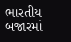ભારતીય બજારમાં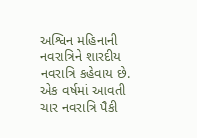અશ્વિન મહિનાની નવરાત્રિને શારદીય નવરાત્રિ કહેવાય છે. એક વર્ષમાં આવતી ચાર નવરાત્રિ પૈકી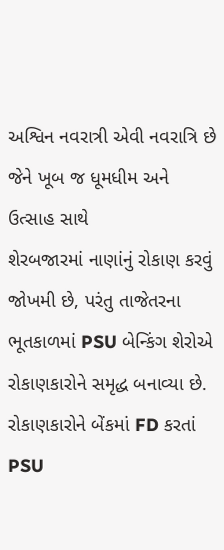અશ્વિન નવરાત્રી એવી નવરાત્રિ છે જેને ખૂબ જ ધૂમધીમ અને ઉત્સાહ સાથે
શેરબજારમાં નાણાંનું રોકાણ કરવું જોખમી છે, પરંતુ તાજેતરના ભૂતકાળમાં PSU બેન્કિંગ શેરોએ રોકાણકારોને સમૃદ્ધ બનાવ્યા છે. રોકાણકારોને બેંકમાં FD કરતાં PSU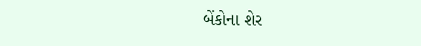બેંકોના શેર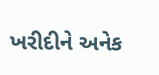ખરીદીને અનેક